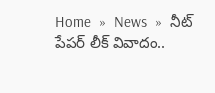Home  »  News  »  నీట్‌ పేపర్‌ లీక్‌ వివాదం..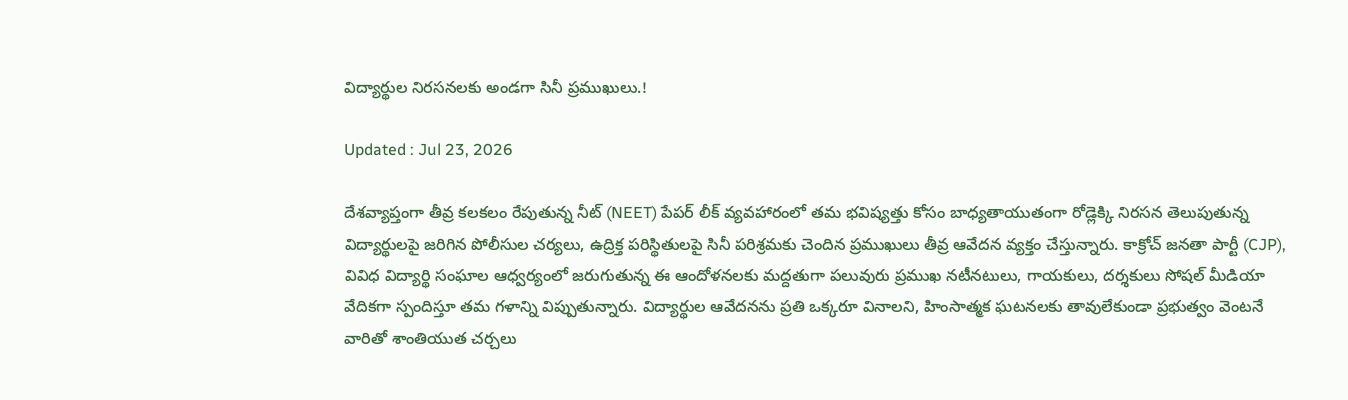విద్యార్థుల నిరసనలకు అండగా సినీ ప్రముఖులు.!

Updated : Jul 23, 2026

దేశవ్యాప్తంగా తీవ్ర కలకలం రేపుతున్న నీట్ (NEET) పేపర్ లీక్ వ్యవహారంలో తమ భవిష్యత్తు కోసం బాధ్యతాయుతంగా రోడ్లెక్కి నిరసన తెలుపుతున్న విద్యార్థులపై జరిగిన పోలీసుల చర్యలు, ఉద్రిక్త పరిస్థితులపై సినీ పరిశ్రమకు చెందిన ప్రముఖులు తీవ్ర ఆవేదన వ్యక్తం చేస్తున్నారు. కాక్రోచ్ జనతా పార్టీ (CJP), వివిధ విద్యార్థి సంఘాల ఆధ్వర్యంలో జరుగుతున్న ఈ ఆందోళనలకు మద్దతుగా పలువురు ప్రముఖ నటీనటులు, గాయకులు, దర్శకులు సోషల్ మీడియా వేదికగా స్పందిస్తూ తమ గళాన్ని విప్పుతున్నారు. విద్యార్థుల ఆవేదనను ప్రతి ఒక్కరూ వినాలని, హింసాత్మక ఘటనలకు తావులేకుండా ప్రభుత్వం వెంటనే వారితో శాంతియుత చర్చలు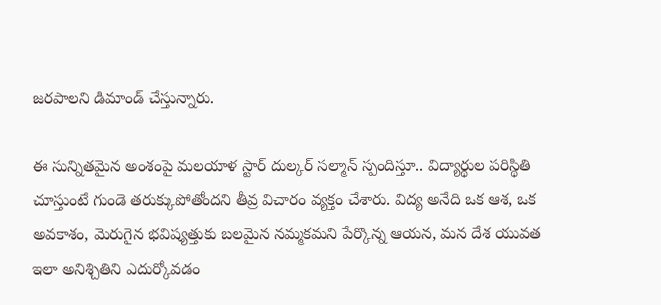జరపాలని డిమాండ్ చేస్తున్నారు.

ఈ సున్నితమైన అంశంపై మలయాళ స్టార్ దుల్కర్ సల్మాన్ స్పందిస్తూ.. విద్యార్థుల పరిస్థితి చూస్తుంటే గుండె తరుక్కుపోతోందని తీవ్ర విచారం వ్యక్తం చేశారు. విద్య అనేది ఒక ఆశ, ఒక అవకాశం, మెరుగైన భవిష్యత్తుకు బలమైన నమ్మకమని పేర్కొన్న ఆయన, మన దేశ యువత ఇలా అనిశ్చితిని ఎదుర్కోవడం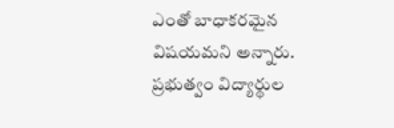ఎంతో బాధాకరమైన విషయమని అన్నారు. ప్రభుత్వం విద్యార్థుల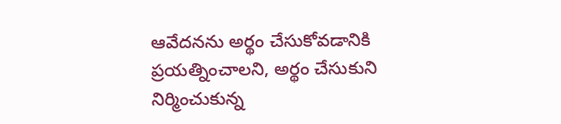ఆవేదనను అర్థం చేసుకోవడానికి ప్రయత్నించాలని, అర్థం చేసుకుని నిర్మించుకున్న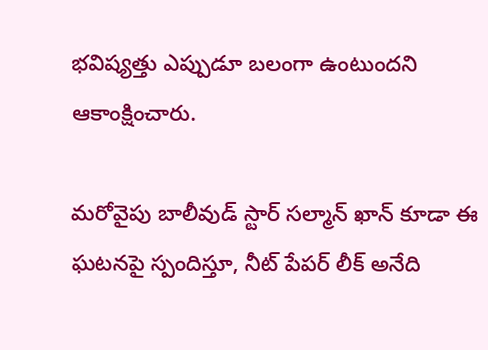భవిష్యత్తు ఎప్పుడూ బలంగా ఉంటుందని ఆకాంక్షించారు.

మరోవైపు బాలీవుడ్ స్టార్ సల్మాన్ ఖాన్ కూడా ఈ ఘటనపై స్పందిస్తూ, నీట్ పేపర్ లీక్ అనేది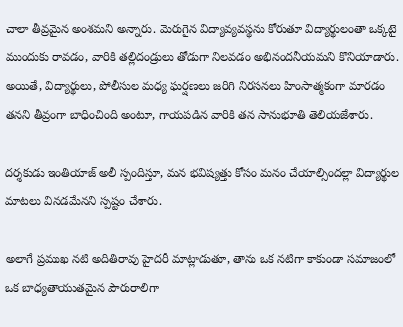చాలా తీవ్రమైన అంశమని అన్నారు. మెరుగైన విద్యావ్యవస్థను కోరుతూ విద్యార్థులంతా ఒక్కటై ముందుకు రావడం, వారికి తల్లిదండ్రులు తోడుగా నిలవడం అభినందనీయమని కొనియాడారు. అయితే, విద్యార్థులు, పోలీసుల మధ్య ఘర్షణలు జరిగి నిరసనలు హింసాత్మకంగా మారడం తనని తీవ్రంగా బాధించింది అంటూ, గాయపడిన వారికి తన సానుభూతి తెలియజేశారు.

దర్శకుడు ఇంతియాజ్ అలీ స్పందిస్తూ, మన భవిష్యత్తు కోసం మనం చేయాల్సిందల్లా విద్యార్థుల మాటలు వినడమేనని స్పష్టం చేశారు.

అలాగే ప్రముఖ నటి అదితిరావు హైదరీ మాట్లాడుతూ, తాను ఒక నటిగా కాకుండా సమాజంలో ఒక బాధ్యతాయుతమైన పౌరురాలిగా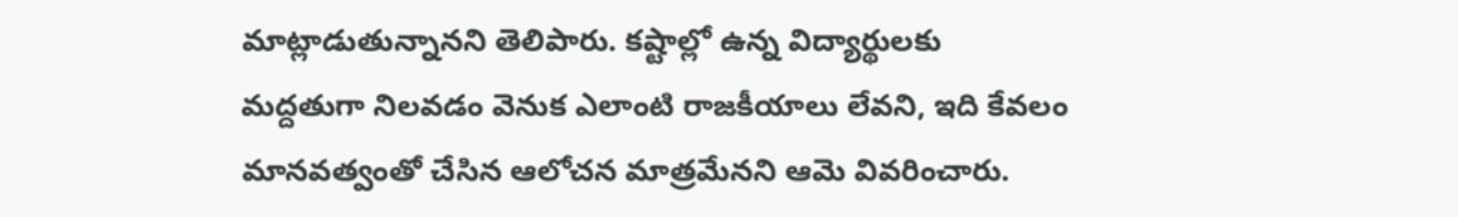మాట్లాడుతున్నానని తెలిపారు. కష్టాల్లో ఉన్న విద్యార్థులకు మద్దతుగా నిలవడం వెనుక ఎలాంటి రాజకీయాలు లేవని, ఇది కేవలం మానవత్వంతో చేసిన ఆలోచన మాత్రమేనని ఆమె వివరించారు.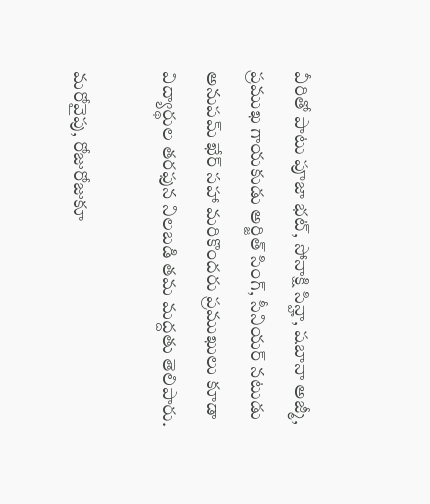వీరితో పాటు పూజా భట్, సోనాక్షి సిన్హా, షబానా అజ్మీ, ప్రముఖ గాయకుడు అర్జిత్ సింగ్, సీనియర్ నటుడు అనుపమ్ ఖేర్ సహా మరికొందరు ప్రముఖులు కూడా విద్యార్థుల తరఫున నిలబడి తమ మద్దతు తెలిపారు.

మరోవైపు, రోజురోజుకూ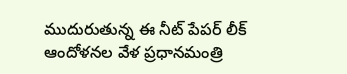ముదురుతున్న ఈ నీట్‌ పేపర్‌ లీక్‌ ఆందోళనల వేళ ప్రధానమంత్రి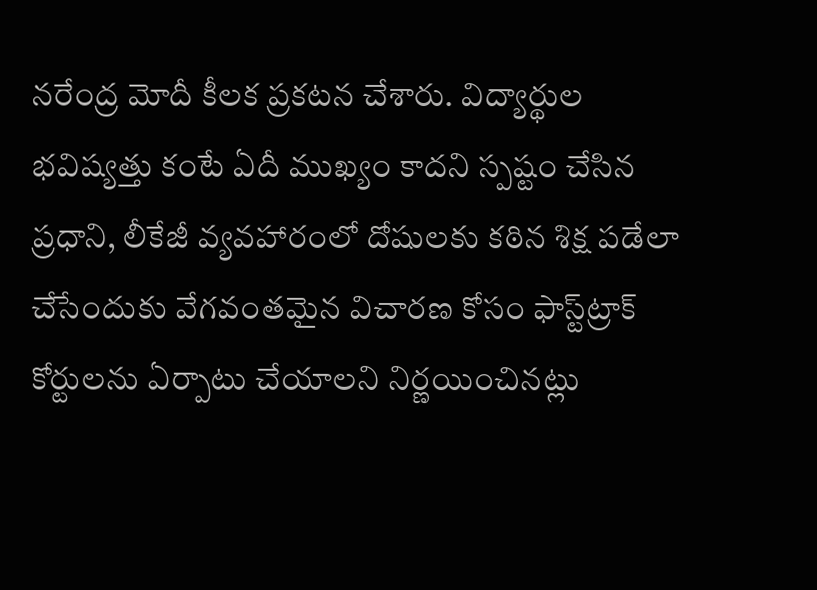నరేంద్ర మోదీ కీలక ప్రకటన చేశారు. విద్యార్థుల భవిష్యత్తు కంటే ఏదీ ముఖ్యం కాదని స్పష్టం చేసిన ప్రధాని, లీకేజీ వ్యవహారంలో దోషులకు కఠిన శిక్ష పడేలా చేసేందుకు వేగవంతమైన విచారణ కోసం ఫాస్ట్‌ట్రాక్ కోర్టులను ఏర్పాటు చేయాలని నిర్ణయించినట్లు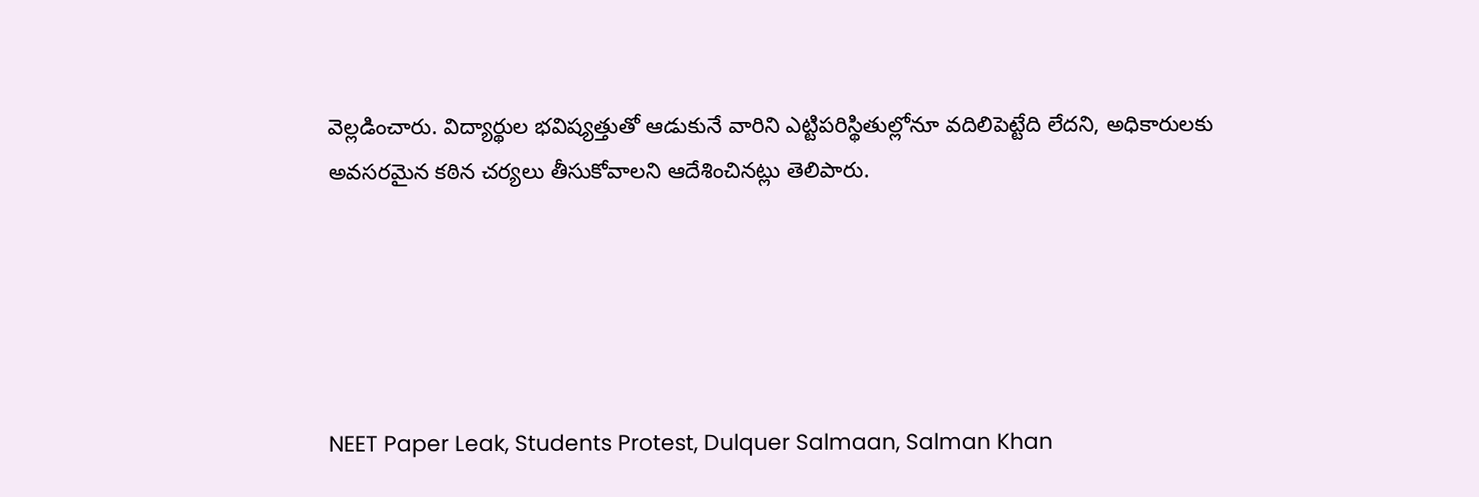వెల్లడించారు. విద్యార్థుల భవిష్యత్తుతో ఆడుకునే వారిని ఎట్టిపరిస్థితుల్లోనూ వదిలిపెట్టేది లేదని, అధికారులకు అవసరమైన కఠిన చర్యలు తీసుకోవాలని ఆదేశించినట్లు తెలిపారు.





NEET Paper Leak, Students Protest, Dulquer Salmaan, Salman Khan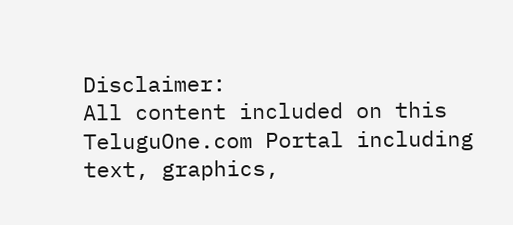Disclaimer:
All content included on this TeluguOne.com Portal including text, graphics,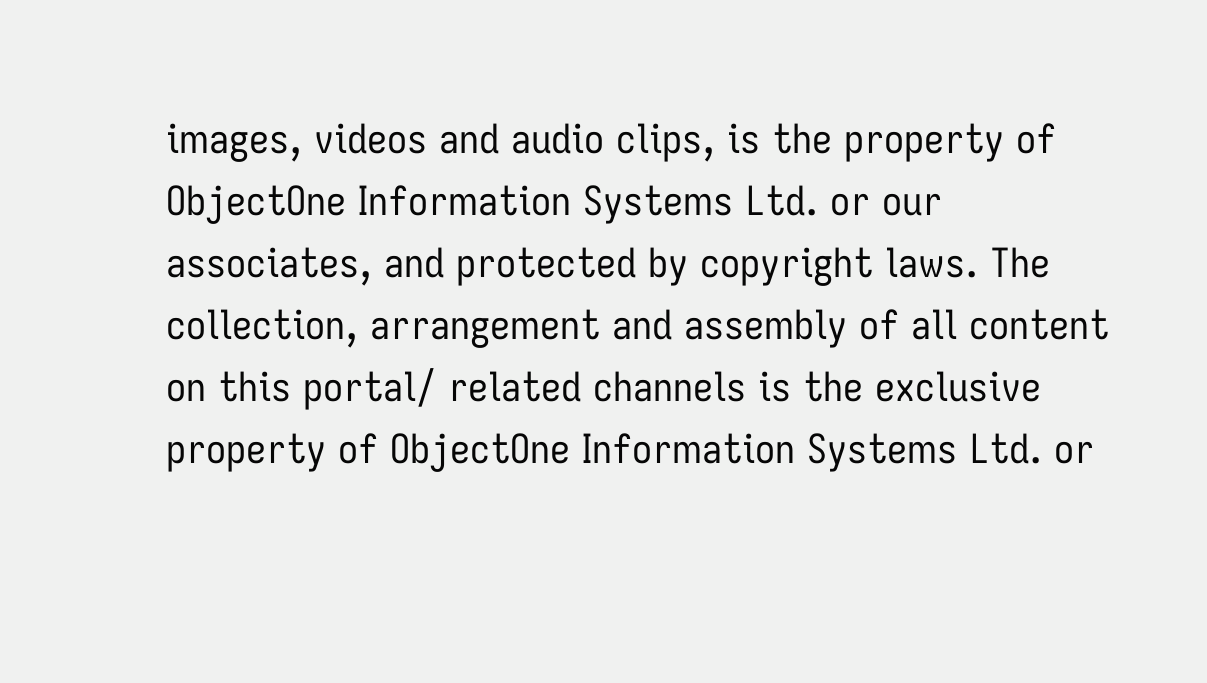images, videos and audio clips, is the property of ObjectOne Information Systems Ltd. or our associates, and protected by copyright laws. The collection, arrangement and assembly of all content on this portal/ related channels is the exclusive property of ObjectOne Information Systems Ltd. or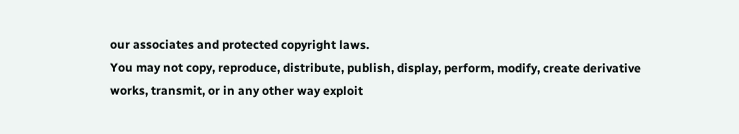our associates and protected copyright laws.
You may not copy, reproduce, distribute, publish, display, perform, modify, create derivative works, transmit, or in any other way exploit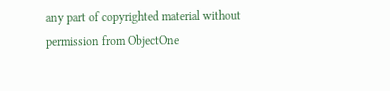any part of copyrighted material without permission from ObjectOne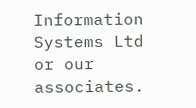Information Systems Ltd or our associates.